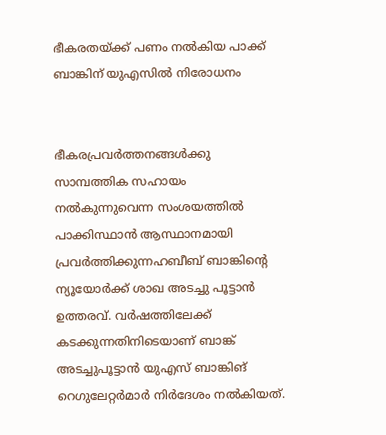ഭീകരതയ്ക്ക് പണം നല്‍കിയ പാക്ക് ബാങ്കിന് യുഎസില്‍ നിരോധനം


ഭീകരപ്രവര്‍ത്തനങ്ങള്‍ക്കു സാമ്പത്തിക സഹായം നല്‍കുന്നുവെന്ന സംശയത്തില്‍ പാക്കിസ്ഥാന്‍ ആസ്ഥാനമായി പ്രവര്‍ത്തിക്കുന്നഹബീബ് ബാങ്കിന്റെ ന്യൂയോര്‍ക്ക് ശാഖ അടച്ചു പൂട്ടാന്‍ ഉത്തരവ്. വര്‍ഷത്തിലേക്ക് കടക്കുന്നതിനിടെയാണ് ബാങ്ക് അടച്ചുപൂട്ടാന്‍ യുഎസ് ബാങ്കിങ് റെഗുലേറ്റര്‍മാര്‍ നിര്‍ദേശം നല്‍കിയത്.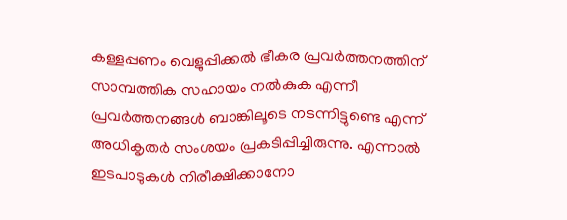കള്ളപ്പണം വെളുപ്പിക്കല്‍ ഭീകര പ്രവര്‍ത്തനത്തിന് സാമ്പത്തിക സഹായം നല്‍കുക എന്നീ പ്രവര്‍ത്തനങ്ങള്‍ ബാങ്കിലൂടെ നടന്നിട്ടുണ്ടെ എന്ന് അധികൃതര്‍ സംശയം പ്രകടിപ്പിച്ചിരുന്നു. എന്നാല്‍ ഇടപാടുകള്‍ നിരീക്ഷിക്കാനോ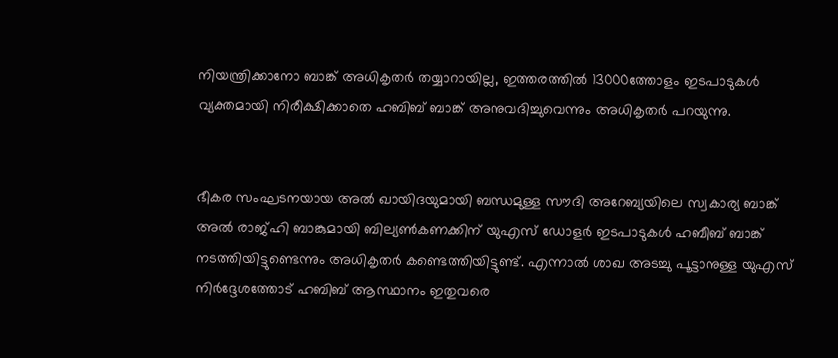നിയന്ത്രിക്കാനോ ബാങ്ക് അധികൃതര്‍ തയ്യാറായില്ല, ഇത്തരത്തില്‍ 13000ത്തോളം ഇടപാടുകള്‍ വ്യക്തമായി നിരീക്ഷിക്കാതെ ഹബിബ് ബാങ്ക് അനുവദിച്ചുവെന്നും അധികൃതര്‍ പറയുന്നു.


ഭീകര സംഘടനയായ അല്‍ ഖായിദയുമായി ബന്ധമുള്ള സൗദി അറേബ്യയിലെ സ്വകാര്യ ബാങ്ക് അല്‍ രാജ്ഹി ബാങ്കുമായി ബില്യണ്‍കണക്കിന് യുഎസ് ഡോളര്‍ ഇടപാടുകള്‍ ഹബീബ് ബാങ്ക് നടത്തിയിട്ടുണ്ടെന്നും അധികൃതര്‍ കണ്ടെത്തിയിട്ടുണ്ട്. എന്നാല്‍ ശാഖ അടച്ചു പൂട്ടാനുള്ള യുഎസ് നിര്‍ദ്ദേശത്തോട് ഹബിബ് ആസ്ഥാനം ഇതുവരെ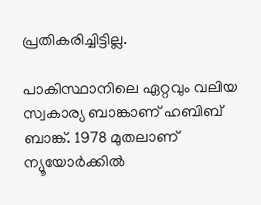പ്രതികരിച്ചിട്ടില്ല.

പാകിസ്ഥാനിലെ ഏറ്റവും വലിയ സ്വകാര്യ ബാങ്കാണ് ഹബിബ് ബാങ്ക്. 1978 മുതലാണ് ന്യൂയോര്‍ക്കില്‍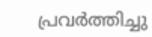പ്രവര്‍ത്തിച്ചു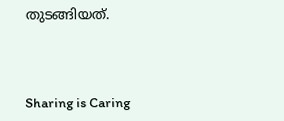തുടങ്ങിയത്.



Sharing is Caring